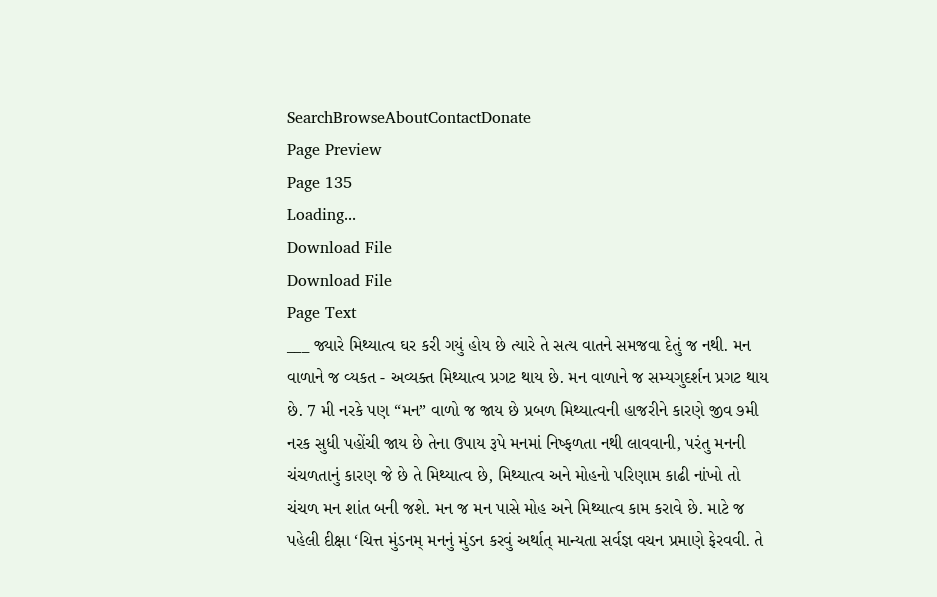SearchBrowseAboutContactDonate
Page Preview
Page 135
Loading...
Download File
Download File
Page Text
___ જ્યારે મિથ્યાત્વ ઘર કરી ગયું હોય છે ત્યારે તે સત્ય વાતને સમજવા દેતું જ નથી. મન વાળાને જ વ્યકત - અવ્યક્ત મિથ્યાત્વ પ્રગટ થાય છે. મન વાળાને જ સમ્યગુદર્શન પ્રગટ થાય છે. 7 મી નરકે પણ “મન” વાળો જ જાય છે પ્રબળ મિથ્યાત્વની હાજરીને કારણે જીવ ૭મી નરક સુધી પહોંચી જાય છે તેના ઉપાય રૂપે મનમાં નિષ્ફળતા નથી લાવવાની, પરંતુ મનની ચંચળતાનું કારણ જે છે તે મિથ્યાત્વ છે, મિથ્યાત્વ અને મોહનો પરિણામ કાઢી નાંખો તો ચંચળ મન શાંત બની જશે. મન જ મન પાસે મોહ અને મિથ્યાત્વ કામ કરાવે છે. માટે જ પહેલી દીક્ષા ‘ચિત્ત મુંડનમ્ મનનું મુંડન કરવું અર્થાત્ માન્યતા સર્વજ્ઞ વચન પ્રમાણે ફેરવવી. તે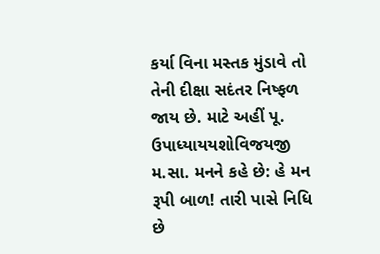કર્યા વિના મસ્તક મુંડાવે તો તેની દીક્ષા સદંતર નિષ્ફળ જાય છે. માટે અહીં પૂ. ઉપાધ્યાયયશોવિજયજી મ.સા. મનને કહે છે: હે મન રૂપી બાળ! તારી પાસે નિધિ છે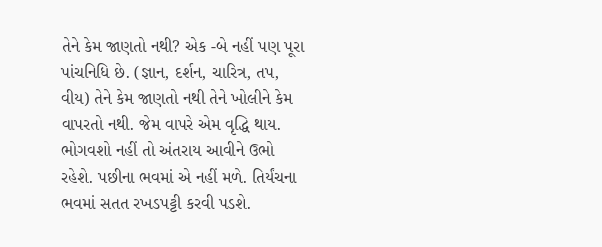તેને કેમ જાણતો નથી? એક -બે નહીં પણ પૂરા પાંચનિધિ છે. (જ્ઞાન, દર્શન, ચારિત્ર, તપ, વીય) તેને કેમ જાણતો નથી તેને ખોલીને કેમ વાપરતો નથી. જેમ વાપરે એમ વૃદ્ધિ થાય. ભોગવશો નહીં તો અંતરાય આવીને ઉભો રહેશે. પછીના ભવમાં એ નહીં મળે. તિર્યંચના ભવમાં સતત રખડપટ્ટી કરવી પડશે.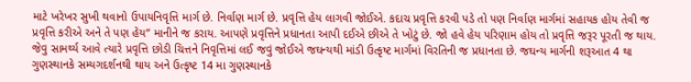માટે ખરેખર સુખી થવાનો ઉપાયનિવૃત્તિ માર્ગ છે. નિર્વાણ માર્ગ છે. પ્રવૃત્તિ હેય લાગવી જોઈએ. કદાચ પ્રવૃત્તિ કરવી પડે તો પણ નિર્વાણ માર્ગમાં સહાયક હોય તેવી જ પ્રવૃત્તિ કરીએ અને તે પણ હેય” માનીને જ કરાય. આપણે પ્રવૃત્તિને પ્રધાનતા આપી દઈએ છીએ તે ખોટું છે. જો હવે હેય પરિણામ હોય તો પ્રવૃત્તિ જરૂર પૂરતી જ થાય. જેવુ સામર્થ્ય આવે ત્યારે પ્રવૃત્તિ છોડી ચિત્તને નિવૃત્તિમાં લઈ જવું જોઈએ જઘન્યથી માંડી ઉત્કૃષ્ટ માર્ગમાં વિરતિની જ પ્રધાનતા છે. જઘન્ય માર્ગની શરૂઆત 4 થા ગુણસ્થાનકે સમ્યગદર્શનથી થાય અને ઉત્કૃષ્ટ 14 મા ગુણસ્થાનકે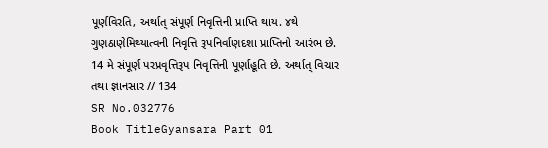પૂર્ણવિરતિ, અર્થાત્ સંપૂર્ણ નિવૃત્તિની પ્રાપ્તિ થાય. ૪થે ગુણઠાણેમિથ્યાત્વની નિવૃત્તિ રૂપનિર્વાણદશા પ્રાપ્તિનો આરંભ છે. 14 મે સંપૂર્ણ પરપ્રવૃત્તિરૂપ નિવૃત્તિની પૂર્ણાહૂતિ છે. અર્થાત્ વિચાર તથા જ્ઞાનસાર // 134
SR No.032776
Book TitleGyansara Part 01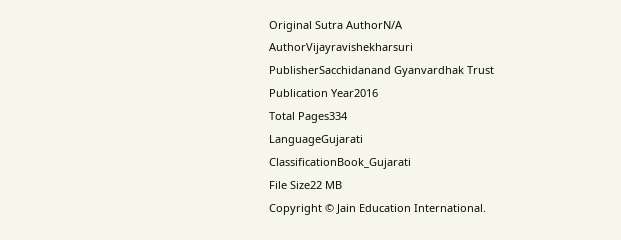Original Sutra AuthorN/A
AuthorVijayravishekharsuri
PublisherSacchidanand Gyanvardhak Trust
Publication Year2016
Total Pages334
LanguageGujarati
ClassificationBook_Gujarati
File Size22 MB
Copyright © Jain Education International.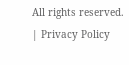All rights reserved. | Privacy Policy